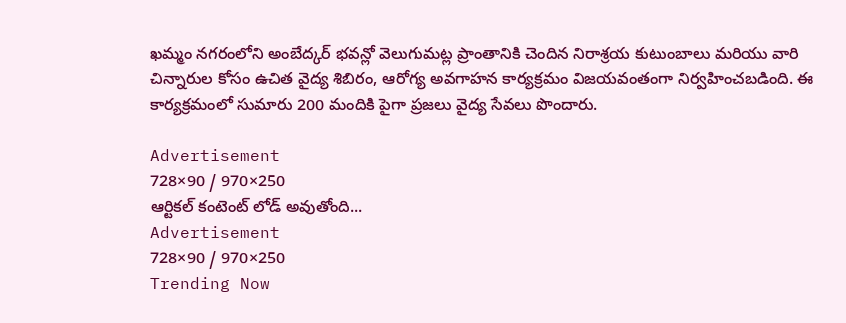ఖమ్మం నగరంలోని అంబేద్కర్ భవన్లో వెలుగుమట్ల ప్రాంతానికి చెందిన నిరాశ్రయ కుటుంబాలు మరియు వారి చిన్నారుల కోసం ఉచిత వైద్య శిబిరం, ఆరోగ్య అవగాహన కార్యక్రమం విజయవంతంగా నిర్వహించబడింది. ఈ కార్యక్రమంలో సుమారు 200 మందికి పైగా ప్రజలు వైద్య సేవలు పొందారు.

Advertisement
728×90 / 970×250
ఆర్టికల్ కంటెంట్ లోడ్ అవుతోంది...
Advertisement
728×90 / 970×250
Trending Now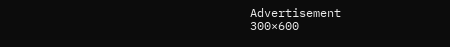Advertisement
300×600